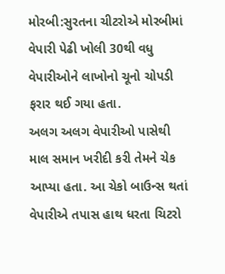મોરબી:સુરતના ચીટરોએ મોરબીમાં વેપારી પેઢી ખોલી 30થી વધુ વેપારીઓને લાખોનો ચૂનો ચોપડી ફરાર થઈ ગયા હતા.
અલગ અલગ વેપારીઓ પાસેથી માલ સમાન ખરીદી કરી તેમને ચેક આપ્યા હતા. આ ચેકો બાઉન્સ થતાં વેપારીએ તપાસ હાથ ધરતા ચિટરો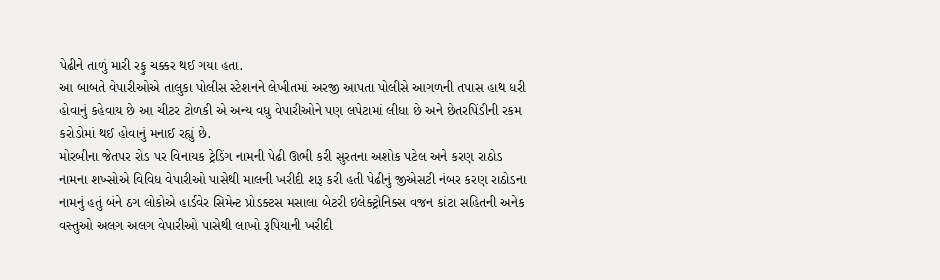પેઢીને તાળું મારી રફુ ચક્કર થઈ ગયા હતા.
આ બાબતે વેપારીઓએ તાલુકા પોલીસ સ્ટેશનને લેખીતમાં અરજી આપતા પોલીસે આગળની તપાસ હાથ ધરી હોવાનું કહેવાય છે આ ચીટર ટોળકી એ અન્ય વધુ વેપારીઓને પણ લપેટામાં લીધા છે અને છેતરપિંડીની રકમ કરોડોમાં થઈ હોવાનું મનાઈ રહ્યું છે.
મોરબીના જેતપર રોડ પર વિનાયક ટ્રેડિંગ નામની પેઢી ઊભી કરી સુરતના અશોક પટેલ અને કરણ રાઠોડ નામના શખ્સોએ વિવિધ વેપારીઓ પાસેથી માલની ખરીદી શરૂ કરી હતી પેઢીનું જીએસટી નંબર કરણ રાઠોડના નામનું હતું બંને ઠગ લોકોએ હાર્ડવેર સિમેન્ટ પ્રોડક્ટસ મસાલા બેટરી ઇલેક્ટ્રોનિક્સ વજન કાંટા સહિતની અનેક વસ્તુઓ અલગ અલગ વેપારીઓ પાસેથી લાખો રૂપિયાની ખરીદી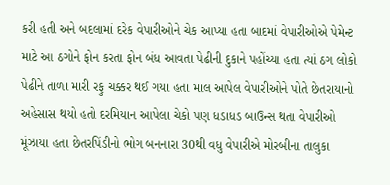કરી હતી અને બદલામાં દરેક વેપારીઓને ચેક આપ્યા હતા બાદમાં વેપારીઓએ પેમેન્ટ માટે આ ઠગોને ફોન કરતા ફોન બંધ આવતા પેઢીની દુકાને પહોંચ્યા હતા ત્યાં ઠગ લોકો પેઢીને તાળા મારી રફુ ચક્કર થઈ ગયા હતા માલ આપેલ વેપારીઓને પોતે છેતરાયાનો અહેસાસ થયો હતો દરમિયાન આપેલા ચેકો પણ ધડાધડ બાઉન્સ થતા વેપારીઓ મૂંઝાયા હતા છેતરપિંડીનો ભોગ બનનારા 30થી વધુ વેપારીએ મોરબીના તાલુકા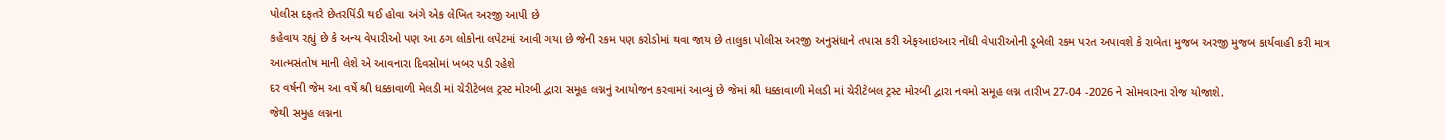પોલીસ દફતરે છેતરપિંડી થઈ હોવા અંગે એક લેખિત અરજી આપી છે
કહેવાય રહ્યું છે કે અન્ય વેપારીઓ પણ આ ઠગ લોકોના લપેટમાં આવી ગયા છે જેની રકમ પણ કરોડોમાં થવા જાય છે તાલુકા પોલીસ અરજી અનુસંધાને તપાસ કરી એફઆઇઆર નોંધી વેપારીઓની ડૂબેલી રકમ પરત અપાવશે કે રાબેતા મુજબ અરજી મુજબ કાર્યવાહી કરી માત્ર આત્મસંતોષ માની લેશે એ આવનારા દિવસોમાં ખબર પડી રહેશે
દર વર્ષની જેમ આ વર્ષે શ્રી ધક્કાવાળી મેલડી માં ચેરીટેબલ ટ્રસ્ટ મોરબી દ્વારા સમૂહ લગ્નનું આયોજન કરવામાં આવ્યું છે જેમાં શ્રી ધક્કાવાળી મેલડી માં ચેરીટેબલ ટ્રસ્ટ મોરબી દ્વારા નવમો સમૂહ લગ્ન તારીખ 27-04 -2026 ને સોમવારના રોજ યોજાશે.
જેથી સમુહ લગ્નના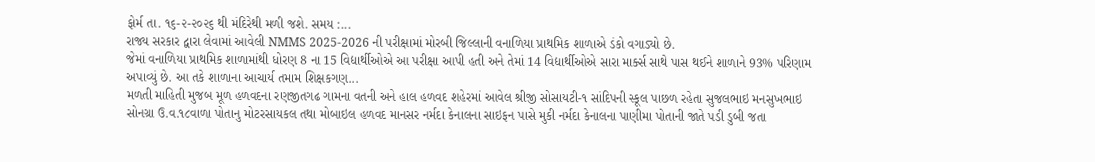ફોર્મ તા. ૧૬-૨-૨૦૨૬ થી મંદિરેથી મળી જશે. સમય :...
રાજ્ય સરકાર દ્વારા લેવામાં આવેલી NMMS 2025-2026 ની પરીક્ષામાં મોરબી જિલ્લાની વનાળિયા પ્રાથમિક શાળાએ ડંકો વગાડ્યો છે.
જેમાં વનાળિયા પ્રાથમિક શાળામાંથી ધોરણ 8 ના 15 વિદ્યાર્થીઓએ આ પરીક્ષા આપી હતી અને તેમાં 14 વિદ્યાર્થીઓએ સારા માર્ક્સ સાથે પાસ થઈને શાળાને 93% પરિણામ અપાવ્યું છે. આ તકે શાળાના આચાર્ય તમામ શિક્ષકગણ...
મળતી માહિતી મુજબ મૂળ હળવદના રણજીતગઢ ગામના વતની અને હાલ હળવદ શહેરમાં આવેલ શ્રીજી સોસાયટી-૧ સાંદિપની સ્કૂલ પાછળ રહેતા સુજલભાઇ મનસુખભાઇ સોનગ્રા ઉ.વ.૧૮વાળા પોતાનુ મોટરસાયકલ તથા મોબાઇલ હળવદ માનસર નર્મદા કેનાલના સાઇફન પાસે મુકી નર્મદા કેનાલના પાણીમા પોતાની જાતે પડી ડુબી જતા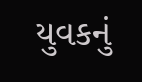યુવકનું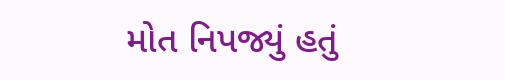મોત નિપજ્યું હતું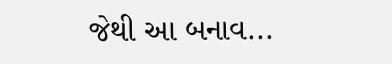જેથી આ બનાવ...